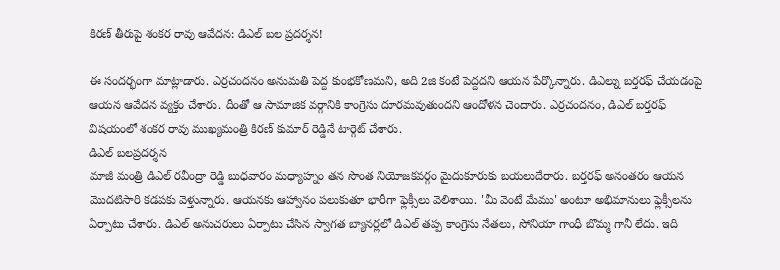కిరణ్ తీరుపై శంకర రావు ఆవేదన: డిఎల్ బల ప్రదర్శన!

ఈ సందర్భంగా మాట్లాడారు. ఎర్రచందనం అనుమతి పెద్ద కుంభకోణమని, అది 2జి కంటే పెద్దదని ఆయన పేర్కొన్నారు. డిఎల్ను బర్తరఫ్ చేయడంపై ఆయన ఆవేదన వ్యక్తం చేశారు. దీంతో ఆ సామాజిక వర్గానికి కాంగ్రెసు దూరమవుతుందని ఆందోళన చెందారు. ఎర్రచందనం, డిఎల్ బర్తరఫ్ విషయంలో శంకర రావు ముఖ్యమంత్రి కిరణ్ కుమార్ రెడ్డినే టార్గెట్ చేశారు.
డిఎల్ బలప్రదర్శన
మాజీ మంత్రి డిఎల్ రవీంద్రా రెడ్డి బుధవారం మధ్యాహ్నం తన సొంత నియోజకవర్గం మైదుకూరుకు బయలుదేరారు. బర్తరఫ్ అనంతరం ఆయన మొదటిసారి కడపకు వెళ్తున్నారు. ఆయనకు ఆహ్వానం పలుకుతూ భారీగా ఫ్లెక్సీలు వెలిశాయి. 'మీ వెంటే మేము' అంటూ అభిమానులు ఫ్లెక్సీలను ఏర్పాటు చేశారు. డిఎల్ అనుచరులు ఏర్పాటు చేసిన స్వాగత బ్యానర్లలో డిఎల్ తప్ప కాంగ్రెసు నేతలు, సోనియా గాంధీ బొమ్మ గానీ లేదు. ఇది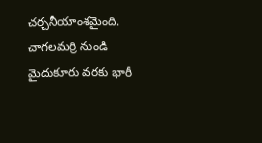చర్చనీయాంశమైంది.
చాగలమర్రి నుండి మైదుకూరు వరకు భారీ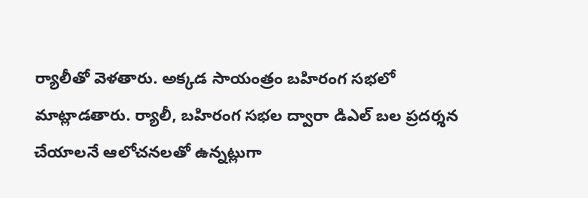ర్యాలీతో వెళతారు. అక్కడ సాయంత్రం బహిరంగ సభలో మాట్లాడతారు. ర్యాలీ, బహిరంగ సభల ద్వారా డిఎల్ బల ప్రదర్శన చేయాలనే ఆలోచనలతో ఉన్నట్లుగా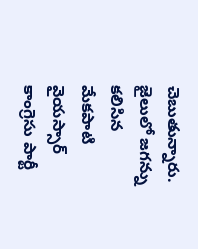చెబుతున్నారు.
జైలులో జగన్ను కలిసిన మేకపాటి
వైయస్సార్ కాంగ్రెసు పార్టీ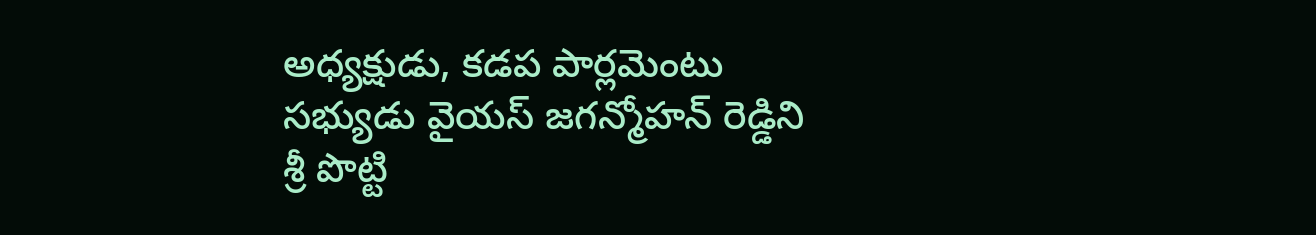అధ్యక్షుడు, కడప పార్లమెంటు సభ్యుడు వైయస్ జగన్మోహన్ రెడ్డిని శ్రీ పొట్టి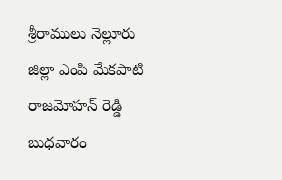శ్రీరాములు నెల్లూరు జిల్లా ఎంపి మేకపాటి రాజమోహన్ రెడ్డి బుధవారం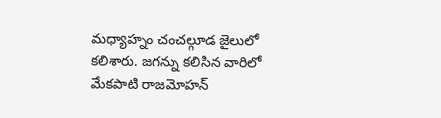మధ్యాహ్నం చంచల్గూడ జైలులో కలిశారు. జగన్ను కలిసిన వారిలో మేకపాటి రాజమోహన్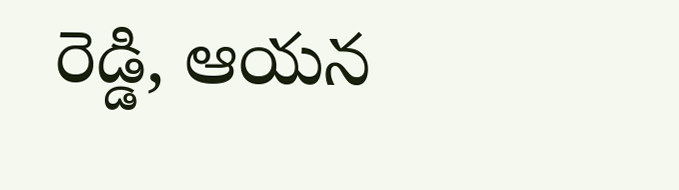రెడ్డి, ఆయన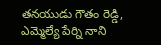తనయుడు గౌతం రెడ్డి, ఎమ్మెల్యే పేర్ని నాని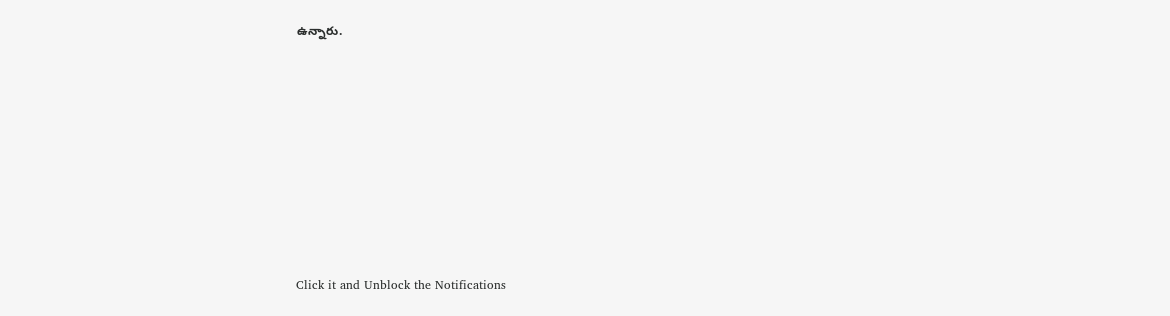ఉన్నారు.












Click it and Unblock the Notifications